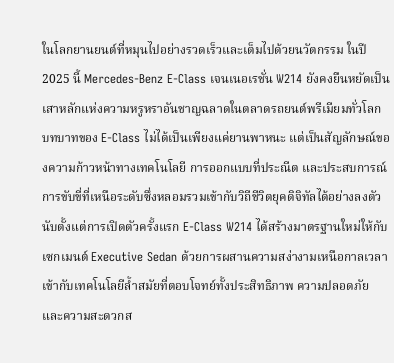ในโลกยานยนต์ที่หมุนไปอย่างรวดเร็วและเต็มไปด้วยนวัตกรรม ในปี 2025 นี้ Mercedes-Benz E-Class เจนเนอเรชั่น W214 ยังคงยืนหยัดเป็นเสาหลักแห่งความหรูหราอันชาญฉลาดในตลาดรถยนต์พรีเมียมทั่วโลก บทบาทของ E-Class ไม่ได้เป็นเพียงแค่ยานพาหนะ แต่เป็นสัญลักษณ์ของความก้าวหน้าทางเทคโนโลยี การออกแบบที่ประณีต และประสบการณ์การขับขี่ที่เหนือระดับซึ่งหลอมรวมเข้ากับวิถีชีวิตยุคดิจิทัลได้อย่างลงตัว นับตั้งแต่การเปิดตัวครั้งแรก E-Class W214 ได้สร้างมาตรฐานใหม่ให้กับเซกเมนต์ Executive Sedan ด้วยการผสานความสง่างามเหนือกาลเวลาเข้ากับเทคโนโลยีล้ำสมัยที่ตอบโจทย์ทั้งประสิทธิภาพ ความปลอดภัย และความสะดวกส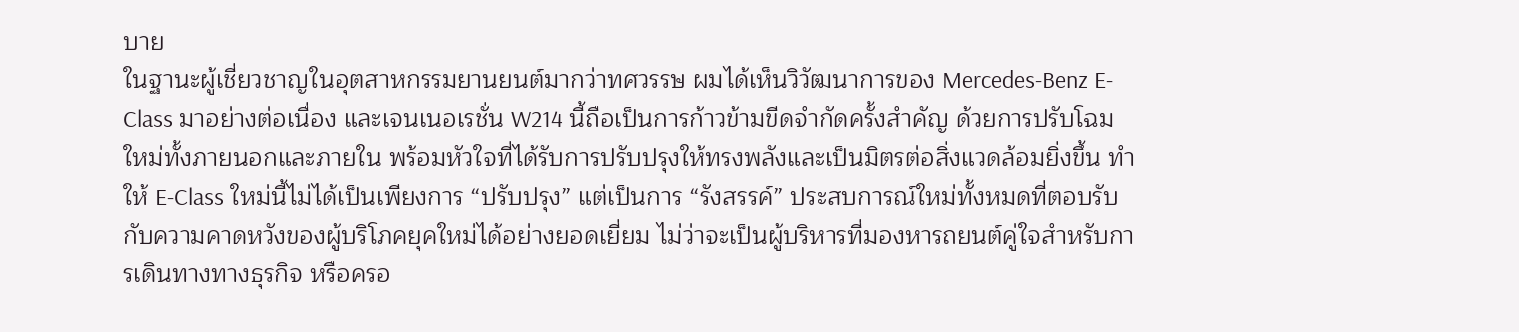บาย
ในฐานะผู้เชี่ยวชาญในอุตสาหกรรมยานยนต์มากว่าทศวรรษ ผมได้เห็นวิวัฒนาการของ Mercedes-Benz E-Class มาอย่างต่อเนื่อง และเจนเนอเรชั่น W214 นี้ถือเป็นการก้าวข้ามขีดจำกัดครั้งสำคัญ ด้วยการปรับโฉมใหม่ทั้งภายนอกและภายใน พร้อมหัวใจที่ได้รับการปรับปรุงให้ทรงพลังและเป็นมิตรต่อสิ่งแวดล้อมยิ่งขึ้น ทำให้ E-Class ใหม่นี้ไม่ได้เป็นเพียงการ “ปรับปรุง” แต่เป็นการ “รังสรรค์” ประสบการณ์ใหม่ทั้งหมดที่ตอบรับกับความคาดหวังของผู้บริโภคยุคใหม่ได้อย่างยอดเยี่ยม ไม่ว่าจะเป็นผู้บริหารที่มองหารถยนต์คู่ใจสำหรับการเดินทางทางธุรกิจ หรือครอ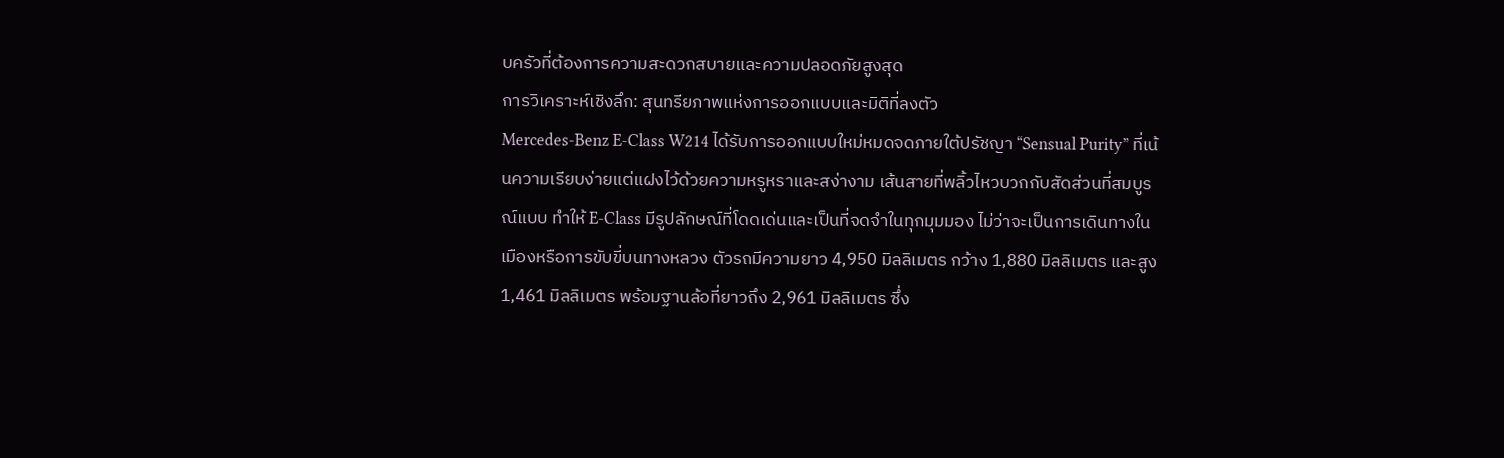บครัวที่ต้องการความสะดวกสบายและความปลอดภัยสูงสุด
การวิเคราะห์เชิงลึก: สุนทรียภาพแห่งการออกแบบและมิติที่ลงตัว
Mercedes-Benz E-Class W214 ได้รับการออกแบบใหม่หมดจดภายใต้ปรัชญา “Sensual Purity” ที่เน้นความเรียบง่ายแต่แฝงไว้ด้วยความหรูหราและสง่างาม เส้นสายที่พลิ้วไหวบวกกับสัดส่วนที่สมบูรณ์แบบ ทำให้ E-Class มีรูปลักษณ์ที่โดดเด่นและเป็นที่จดจำในทุกมุมมอง ไม่ว่าจะเป็นการเดินทางในเมืองหรือการขับขี่บนทางหลวง ตัวรถมีความยาว 4,950 มิลลิเมตร กว้าง 1,880 มิลลิเมตร และสูง 1,461 มิลลิเมตร พร้อมฐานล้อที่ยาวถึง 2,961 มิลลิเมตร ซึ่ง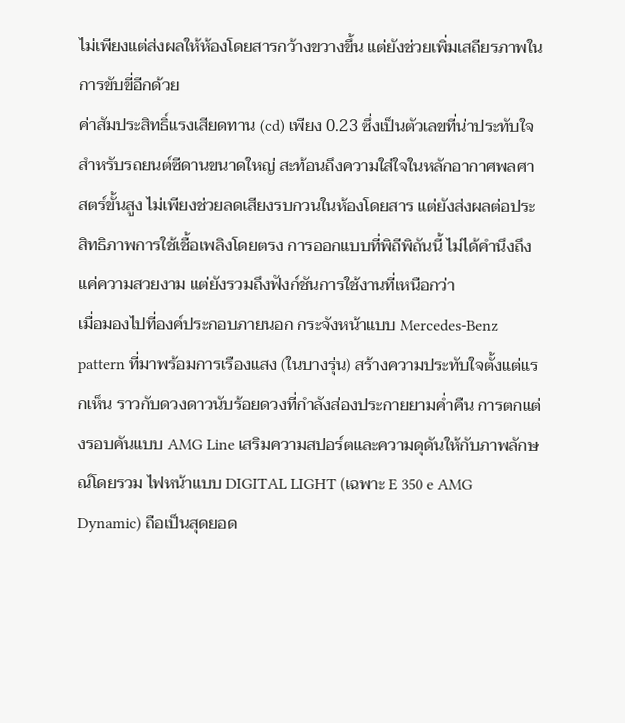ไม่เพียงแต่ส่งผลให้ห้องโดยสารกว้างขวางขึ้น แต่ยังช่วยเพิ่มเสถียรภาพในการขับขี่อีกด้วย
ค่าสัมประสิทธิ์แรงเสียดทาน (cd) เพียง 0.23 ซึ่งเป็นตัวเลขที่น่าประทับใจสำหรับรถยนต์ซีดานขนาดใหญ่ สะท้อนถึงความใส่ใจในหลักอากาศพลศาสตร์ขั้นสูง ไม่เพียงช่วยลดเสียงรบกวนในห้องโดยสาร แต่ยังส่งผลต่อประสิทธิภาพการใช้เชื้อเพลิงโดยตรง การออกแบบที่พิถีพิถันนี้ ไม่ได้คำนึงถึงแค่ความสวยงาม แต่ยังรวมถึงฟังก์ชันการใช้งานที่เหนือกว่า
เมื่อมองไปที่องค์ประกอบภายนอก กระจังหน้าแบบ Mercedes-Benz pattern ที่มาพร้อมการเรืองแสง (ในบางรุ่น) สร้างความประทับใจตั้งแต่แรกเห็น ราวกับดวงดาวนับร้อยดวงที่กำลังส่องประกายยามค่ำคืน การตกแต่งรอบคันแบบ AMG Line เสริมความสปอร์ตและความดุดันให้กับภาพลักษณ์โดยรวม ไฟหน้าแบบ DIGITAL LIGHT (เฉพาะ E 350 e AMG Dynamic) ถือเป็นสุดยอด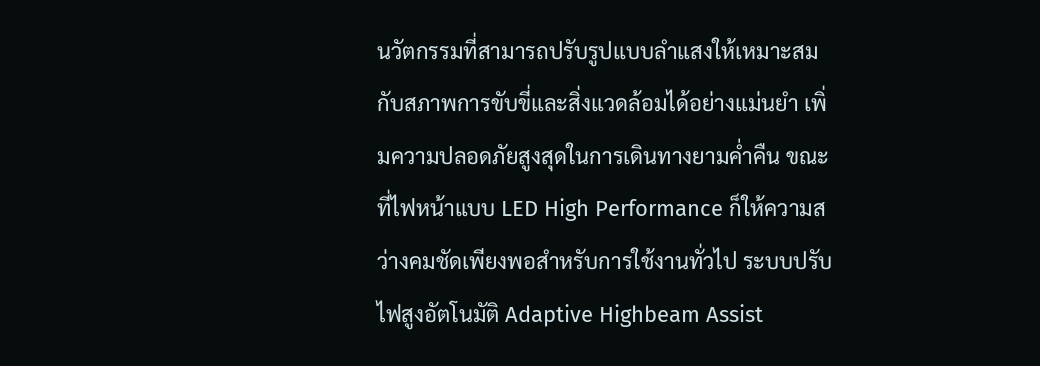นวัตกรรมที่สามารถปรับรูปแบบลำแสงให้เหมาะสมกับสภาพการขับขี่และสิ่งแวดล้อมได้อย่างแม่นยำ เพิ่มความปลอดภัยสูงสุดในการเดินทางยามค่ำคืน ขณะที่ไฟหน้าแบบ LED High Performance ก็ให้ความสว่างคมชัดเพียงพอสำหรับการใช้งานทั่วไป ระบบปรับไฟสูงอัตโนมัติ Adaptive Highbeam Assist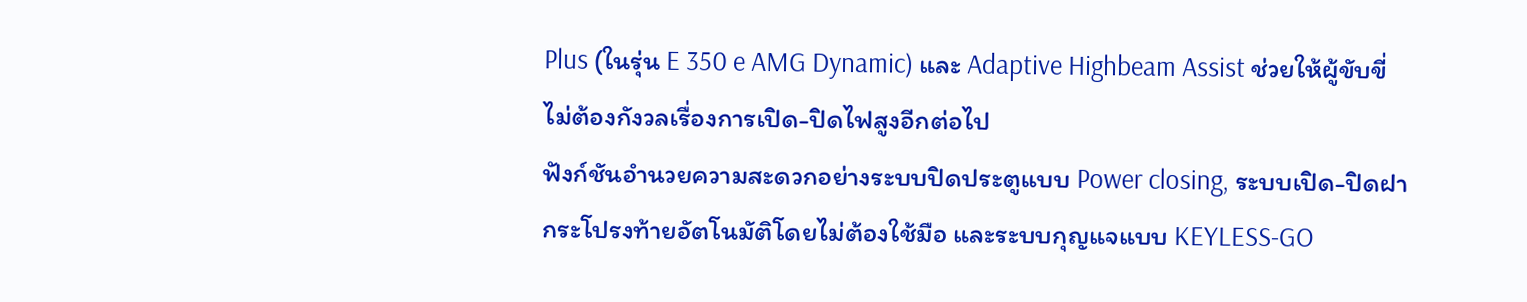Plus (ในรุ่น E 350 e AMG Dynamic) และ Adaptive Highbeam Assist ช่วยให้ผู้ขับขี่ไม่ต้องกังวลเรื่องการเปิด-ปิดไฟสูงอีกต่อไป
ฟังก์ชันอำนวยความสะดวกอย่างระบบปิดประตูแบบ Power closing, ระบบเปิด-ปิดฝากระโปรงท้ายอัตโนมัติโดยไม่ต้องใช้มือ และระบบกุญแจแบบ KEYLESS-GO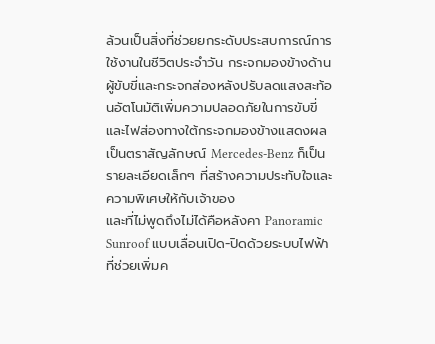ล้วนเป็นสิ่งที่ช่วยยกระดับประสบการณ์การใช้งานในชีวิตประจำวัน กระจกมองข้างด้านผู้ขับขี่และกระจกส่องหลังปรับลดแสงสะท้อนอัตโนมัติเพิ่มความปลอดภัยในการขับขี่ และไฟส่องทางใต้กระจกมองข้างแสดงผลเป็นตราสัญลักษณ์ Mercedes-Benz ก็เป็นรายละเอียดเล็กๆ ที่สร้างความประทับใจและความพิเศษให้กับเจ้าของ
และที่ไม่พูดถึงไม่ได้คือหลังคา Panoramic Sunroof แบบเลื่อนเปิด-ปิดด้วยระบบไฟฟ้า ที่ช่วยเพิ่มค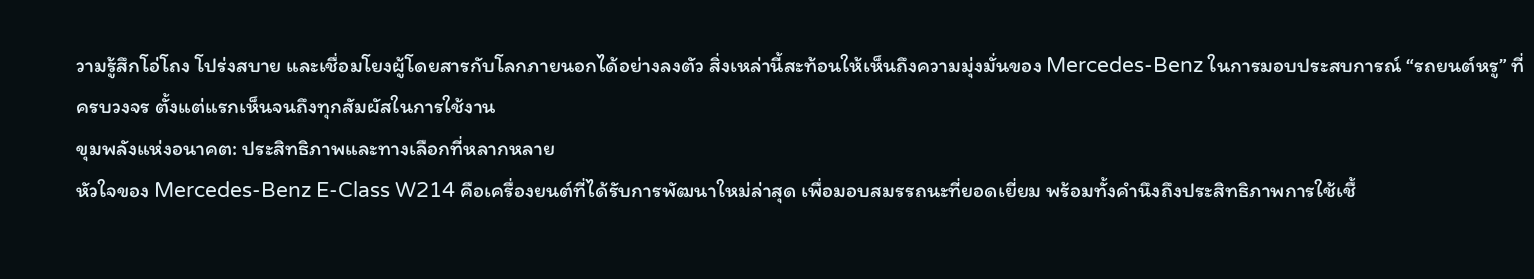วามรู้สึกโอ่โถง โปร่งสบาย และเชื่อมโยงผู้โดยสารกับโลกภายนอกได้อย่างลงตัว สิ่งเหล่านี้สะท้อนให้เห็นถึงความมุ่งมั่นของ Mercedes-Benz ในการมอบประสบการณ์ “รถยนต์หรู” ที่ครบวงจร ตั้งแต่แรกเห็นจนถึงทุกสัมผัสในการใช้งาน
ขุมพลังแห่งอนาคต: ประสิทธิภาพและทางเลือกที่หลากหลาย
หัวใจของ Mercedes-Benz E-Class W214 คือเครื่องยนต์ที่ได้รับการพัฒนาใหม่ล่าสุด เพื่อมอบสมรรถนะที่ยอดเยี่ยม พร้อมทั้งคำนึงถึงประสิทธิภาพการใช้เชื้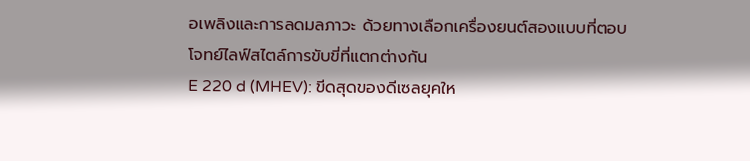อเพลิงและการลดมลภาวะ ด้วยทางเลือกเครื่องยนต์สองแบบที่ตอบโจทย์ไลฟ์สไตล์การขับขี่ที่แตกต่างกัน
E 220 d (MHEV): ขีดสุดของดีเซลยุคให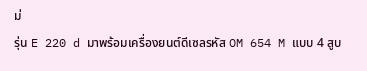ม่
รุ่น E 220 d มาพร้อมเครื่องยนต์ดีเซลรหัส OM 654 M แบบ 4 สูบ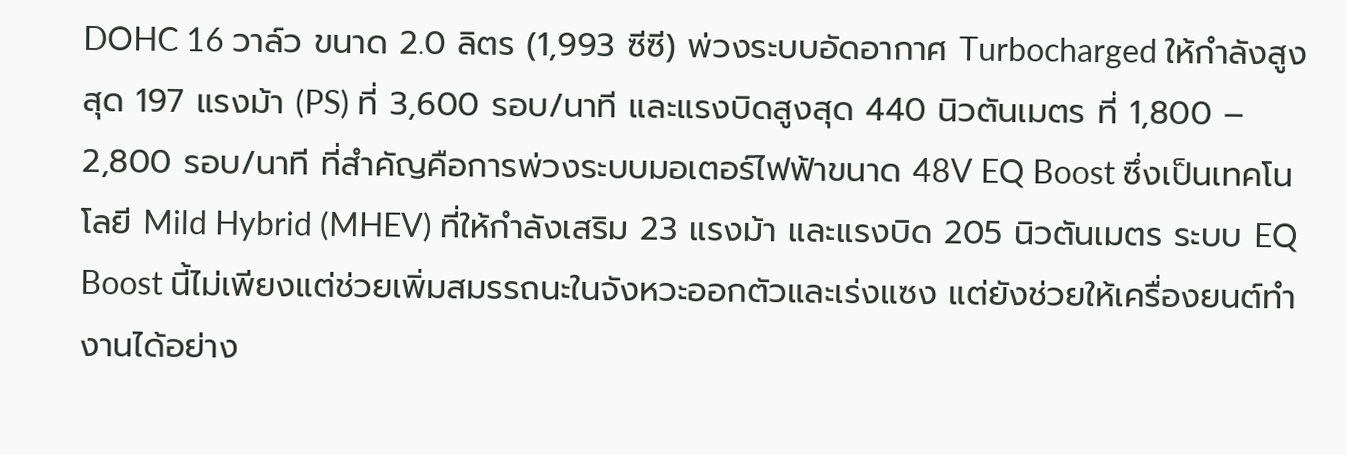DOHC 16 วาล์ว ขนาด 2.0 ลิตร (1,993 ซีซี) พ่วงระบบอัดอากาศ Turbocharged ให้กำลังสูงสุด 197 แรงม้า (PS) ที่ 3,600 รอบ/นาที และแรงบิดสูงสุด 440 นิวตันเมตร ที่ 1,800 – 2,800 รอบ/นาที ที่สำคัญคือการพ่วงระบบมอเตอร์ไฟฟ้าขนาด 48V EQ Boost ซึ่งเป็นเทคโนโลยี Mild Hybrid (MHEV) ที่ให้กำลังเสริม 23 แรงม้า และแรงบิด 205 นิวตันเมตร ระบบ EQ Boost นี้ไม่เพียงแต่ช่วยเพิ่มสมรรถนะในจังหวะออกตัวและเร่งแซง แต่ยังช่วยให้เครื่องยนต์ทำงานได้อย่าง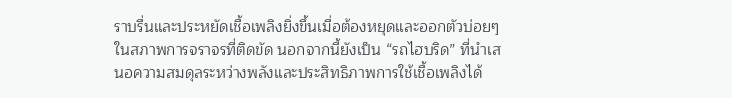ราบรื่นและประหยัดเชื้อเพลิงยิ่งขึ้นเมื่อต้องหยุดและออกตัวบ่อยๆ ในสภาพการจราจรที่ติดขัด นอกจากนี้ยังเป็น “รถไฮบริด” ที่นำเสนอความสมดุลระหว่างพลังและประสิทธิภาพการใช้เชื้อเพลิงได้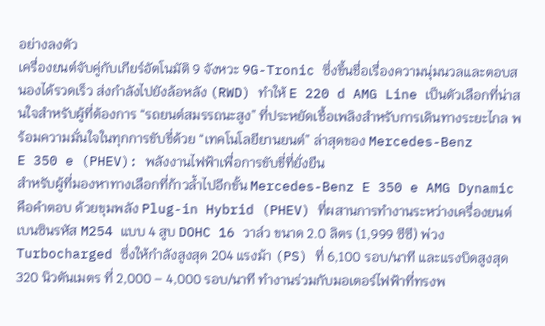อย่างลงตัว
เครื่องยนต์จับคู่กับเกียร์อัตโนมัติ 9 จังหวะ 9G-Tronic ซึ่งขึ้นชื่อเรื่องความนุ่มนวลและตอบสนองได้รวดเร็ว ส่งกำลังไปยังล้อหลัง (RWD) ทำให้ E 220 d AMG Line เป็นตัวเลือกที่น่าสนใจสำหรับผู้ที่ต้องการ “รถยนต์สมรรถนะสูง” ที่ประหยัดเชื้อเพลิงสำหรับการเดินทางระยะไกล พร้อมความมั่นใจในทุกการขับขี่ด้วย “เทคโนโลยียานยนต์” ล่าสุดของ Mercedes-Benz
E 350 e (PHEV): พลังงานไฟฟ้าเพื่อการขับขี่ที่ยั่งยืน
สำหรับผู้ที่มองหาทางเลือกที่ก้าวล้ำไปอีกขั้น Mercedes-Benz E 350 e AMG Dynamic คือคำตอบ ด้วยขุมพลัง Plug-in Hybrid (PHEV) ที่ผสานการทำงานระหว่างเครื่องยนต์เบนซินรหัส M254 แบบ 4 สูบ DOHC 16 วาล์ว ขนาด 2.0 ลิตร (1,999 ซีซี) พ่วง Turbocharged ซึ่งให้กำลังสูงสุด 204 แรงม้า (PS) ที่ 6,100 รอบ/นาที และแรงบิดสูงสุด 320 นิวตันเมตร ที่ 2,000 – 4,000 รอบ/นาที ทำงานร่วมกับมอเตอร์ไฟฟ้าที่ทรงพ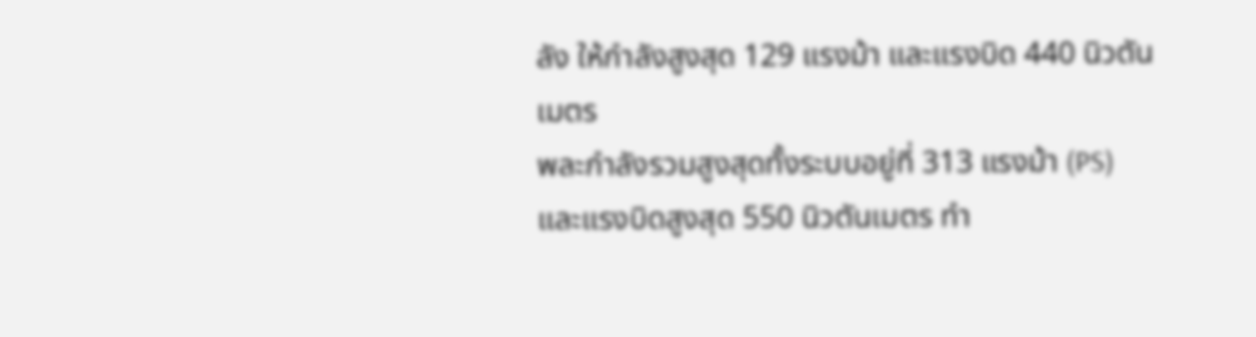ลัง ให้กำลังสูงสุด 129 แรงม้า และแรงบิด 440 นิวตันเมตร
พละกำลังรวมสูงสุดทั้งระบบอยู่ที่ 313 แรงม้า (PS) และแรงบิดสูงสุด 550 นิวตันเมตร ทำ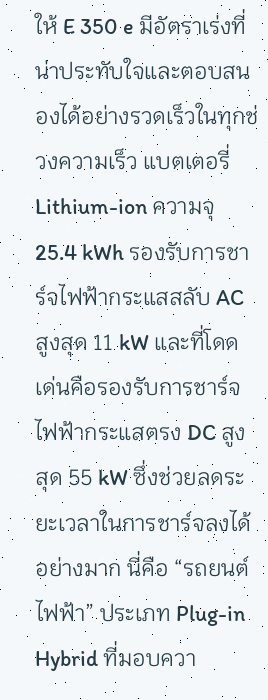ให้ E 350 e มีอัตราเร่งที่น่าประทับใจและตอบสนองได้อย่างรวดเร็วในทุกช่วงความเร็ว แบตเตอรี่ Lithium-ion ความจุ 25.4 kWh รองรับการชาร์จไฟฟ้ากระแสสลับ AC สูงสุด 11 kW และที่โดดเด่นคือรองรับการชาร์จไฟฟ้ากระแสตรง DC สูงสุด 55 kW ซึ่งช่วยลดระยะเวลาในการชาร์จลงได้อย่างมาก นี่คือ “รถยนต์ไฟฟ้า” ประเภท Plug-in Hybrid ที่มอบควา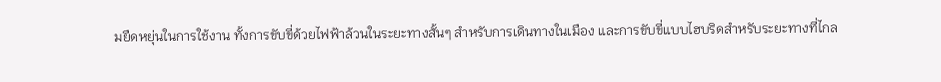มยืดหยุ่นในการใช้งาน ทั้งการขับขี่ด้วยไฟฟ้าล้วนในระยะทางสั้นๆ สำหรับการเดินทางในเมือง และการขับขี่แบบไฮบริดสำหรับระยะทางที่ไกล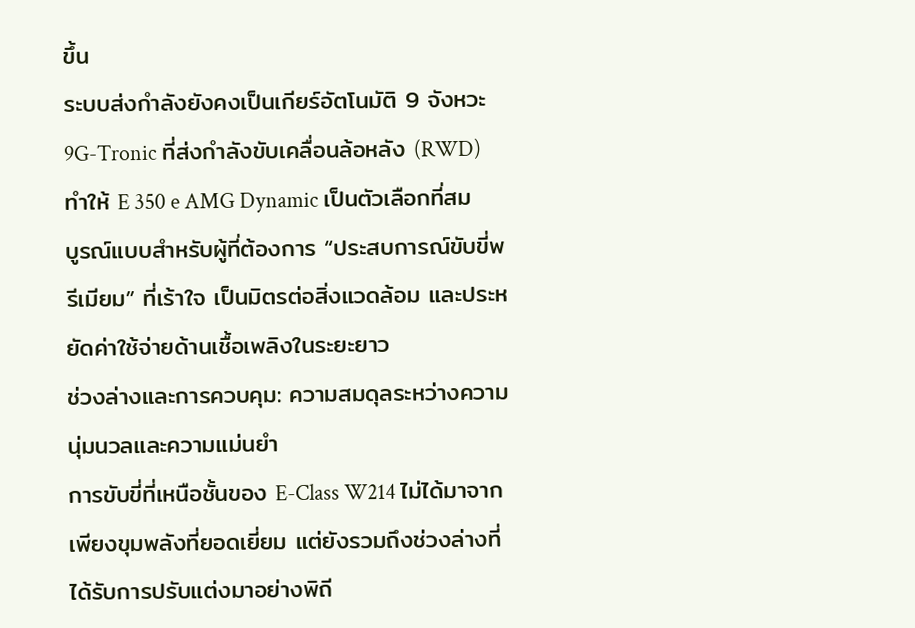ขึ้น
ระบบส่งกำลังยังคงเป็นเกียร์อัตโนมัติ 9 จังหวะ 9G-Tronic ที่ส่งกำลังขับเคลื่อนล้อหลัง (RWD) ทำให้ E 350 e AMG Dynamic เป็นตัวเลือกที่สมบูรณ์แบบสำหรับผู้ที่ต้องการ “ประสบการณ์ขับขี่พรีเมียม” ที่เร้าใจ เป็นมิตรต่อสิ่งแวดล้อม และประหยัดค่าใช้จ่ายด้านเชื้อเพลิงในระยะยาว
ช่วงล่างและการควบคุม: ความสมดุลระหว่างความนุ่มนวลและความแม่นยำ
การขับขี่ที่เหนือชั้นของ E-Class W214 ไม่ได้มาจากเพียงขุมพลังที่ยอดเยี่ยม แต่ยังรวมถึงช่วงล่างที่ได้รับการปรับแต่งมาอย่างพิถี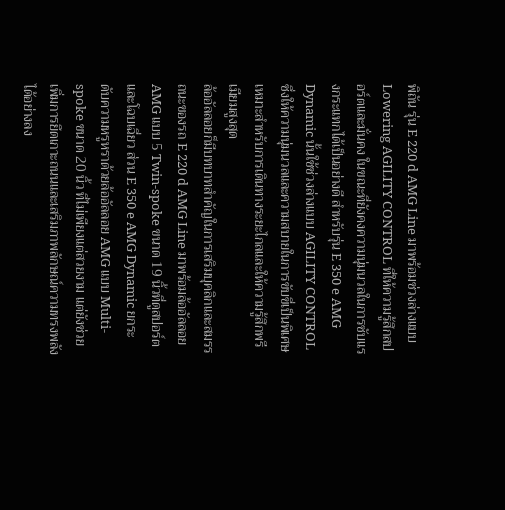พิถัน รุ่น E 220 d AMG Line มาพร้อมช่วงล่างแบบ Lowering AGILITY CONTROL ที่ให้ความรู้สึกสปอร์ตและมั่นคง ในขณะที่ยังคงความนุ่มนวลในการซับแรงกระแทกได้เป็นอย่างดี สำหรับรุ่น E 350 e AMG Dynamic นั้นใช้ช่วงล่างแบบ AGILITY CONTROL ซึ่งให้ความนุ่มนวลและความสบายในการขับขี่เป็นพิเศษ เหมาะสำหรับการเดินทางระยะไกลและให้ความรู้สึกพรีเมียมสูงสุด
ล้ออัลลอยก็มีบทบาทสำคัญในการเสริมบุคลิกและสมรรถนะของรถ E 220 d AMG Line มาพร้อมล้ออัลลอย AMG แบบ 5 Twin-spoke ขนาด 19 นิ้วที่ดูสปอร์ตและโฉบเฉี่ยว ส่วน E 350 e AMG Dynamic ยกระดับความหรูหราด้วยล้ออัลลอย AMG แบบ Multi-spoke ขนาด 20 นิ้ว ที่ไม่เพียงแต่สวยงาม แต่ยังช่วยเพิ่มการยึดเกาะถนนและเสริมภาพลักษณ์ความทรงพลังได้อย่างลง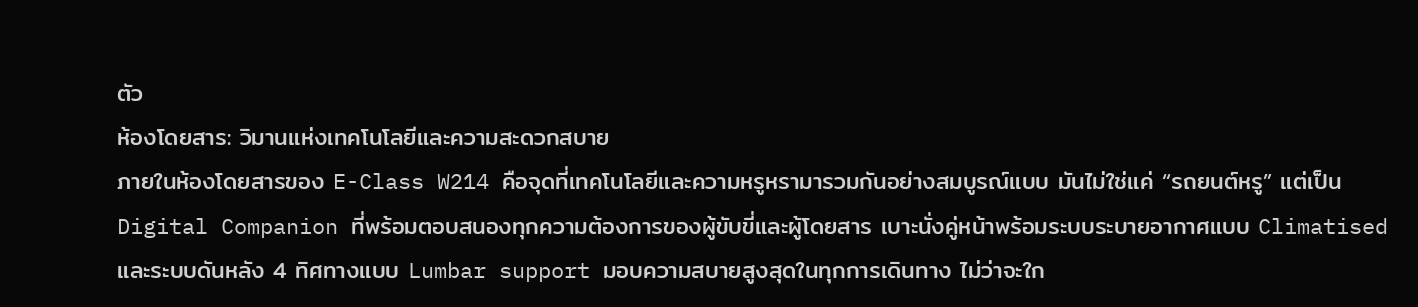ตัว
ห้องโดยสาร: วิมานแห่งเทคโนโลยีและความสะดวกสบาย
ภายในห้องโดยสารของ E-Class W214 คือจุดที่เทคโนโลยีและความหรูหรามารวมกันอย่างสมบูรณ์แบบ มันไม่ใช่แค่ “รถยนต์หรู” แต่เป็น Digital Companion ที่พร้อมตอบสนองทุกความต้องการของผู้ขับขี่และผู้โดยสาร เบาะนั่งคู่หน้าพร้อมระบบระบายอากาศแบบ Climatised และระบบดันหลัง 4 ทิศทางแบบ Lumbar support มอบความสบายสูงสุดในทุกการเดินทาง ไม่ว่าจะใก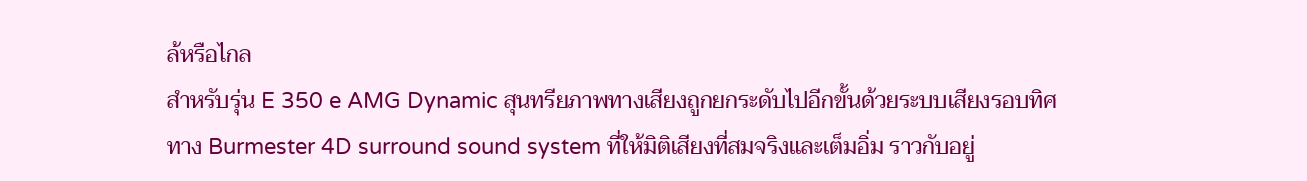ล้หรือไกล
สำหรับรุ่น E 350 e AMG Dynamic สุนทรียภาพทางเสียงถูกยกระดับไปอีกขั้นด้วยระบบเสียงรอบทิศทาง Burmester 4D surround sound system ที่ให้มิติเสียงที่สมจริงและเต็มอิ่ม ราวกับอยู่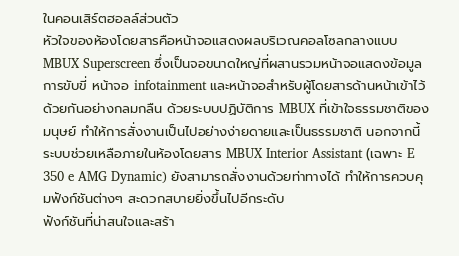ในคอนเสิร์ตฮอลล์ส่วนตัว
หัวใจของห้องโดยสารคือหน้าจอแสดงผลบริเวณคอลโซลกลางแบบ MBUX Superscreen ซึ่งเป็นจอขนาดใหญ่ที่ผสานรวมหน้าจอแสดงข้อมูลการขับขี่ หน้าจอ infotainment และหน้าจอสำหรับผู้โดยสารด้านหน้าเข้าไว้ด้วยกันอย่างกลมกลืน ด้วยระบบปฏิบัติการ MBUX ที่เข้าใจธรรมชาติของมนุษย์ ทำให้การสั่งงานเป็นไปอย่างง่ายดายและเป็นธรรมชาติ นอกจากนี้ ระบบช่วยเหลือภายในห้องโดยสาร MBUX Interior Assistant (เฉพาะ E 350 e AMG Dynamic) ยังสามารถสั่งงานด้วยท่าทางได้ ทำให้การควบคุมฟังก์ชันต่างๆ สะดวกสบายยิ่งขึ้นไปอีกระดับ
ฟังก์ชันที่น่าสนใจและสร้า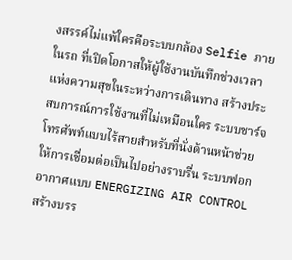งสรรค์ไม่แพ้ใครคือระบบกล้อง Selfie ภายในรถ ที่เปิดโอกาสให้ผู้ใช้งานบันทึกช่วงเวลาแห่งความสุขในระหว่างการเดินทาง สร้างประสบการณ์การใช้งานที่ไม่เหมือนใคร ระบบชาร์จโทรศัพท์แบบไร้สายสำหรับที่นั่งด้านหน้าช่วยให้การเชื่อมต่อเป็นไปอย่างราบรื่น ระบบฟอกอากาศแบบ ENERGIZING AIR CONTROL สร้างบรร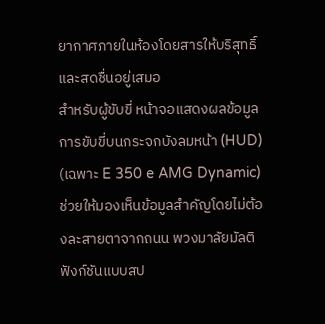ยากาศภายในห้องโดยสารให้บริสุทธิ์และสดชื่นอยู่เสมอ
สำหรับผู้ขับขี่ หน้าจอแสดงผลข้อมูลการขับขี่บนกระจกบังลมหน้า (HUD) (เฉพาะ E 350 e AMG Dynamic) ช่วยให้มองเห็นข้อมูลสำคัญโดยไม่ต้องละสายตาจากถนน พวงมาลัยมัลติฟังก์ชันแบบสป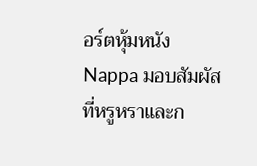อร์ตหุ้มหนัง Nappa มอบสัมผัสที่หรูหราและก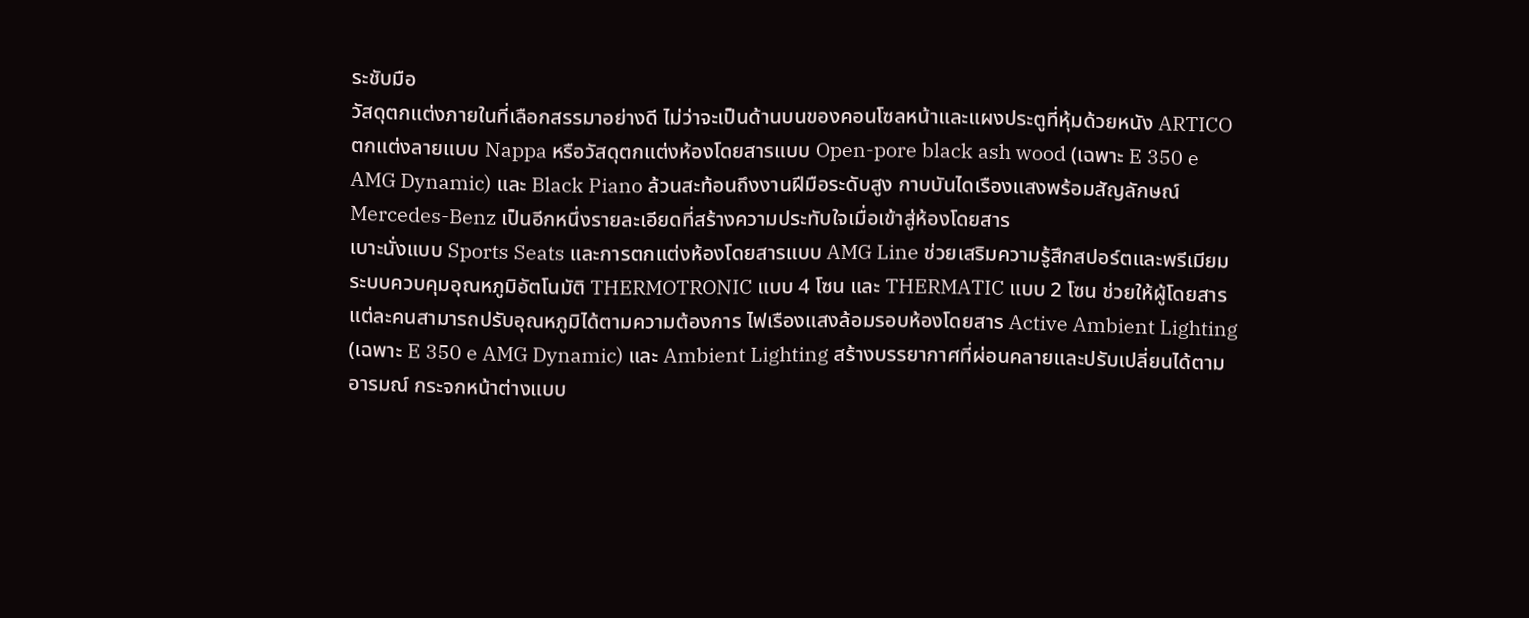ระชับมือ
วัสดุตกแต่งภายในที่เลือกสรรมาอย่างดี ไม่ว่าจะเป็นด้านบนของคอนโซลหน้าและแผงประตูที่หุ้มด้วยหนัง ARTICO ตกแต่งลายแบบ Nappa หรือวัสดุตกแต่งห้องโดยสารแบบ Open-pore black ash wood (เฉพาะ E 350 e AMG Dynamic) และ Black Piano ล้วนสะท้อนถึงงานฝีมือระดับสูง กาบบันไดเรืองแสงพร้อมสัญลักษณ์ Mercedes-Benz เป็นอีกหนึ่งรายละเอียดที่สร้างความประทับใจเมื่อเข้าสู่ห้องโดยสาร
เบาะนั่งแบบ Sports Seats และการตกแต่งห้องโดยสารแบบ AMG Line ช่วยเสริมความรู้สึกสปอร์ตและพรีเมียม ระบบควบคุมอุณหภูมิอัตโนมัติ THERMOTRONIC แบบ 4 โซน และ THERMATIC แบบ 2 โซน ช่วยให้ผู้โดยสารแต่ละคนสามารถปรับอุณหภูมิได้ตามความต้องการ ไฟเรืองแสงล้อมรอบห้องโดยสาร Active Ambient Lighting (เฉพาะ E 350 e AMG Dynamic) และ Ambient Lighting สร้างบรรยากาศที่ผ่อนคลายและปรับเปลี่ยนได้ตามอารมณ์ กระจกหน้าต่างแบบ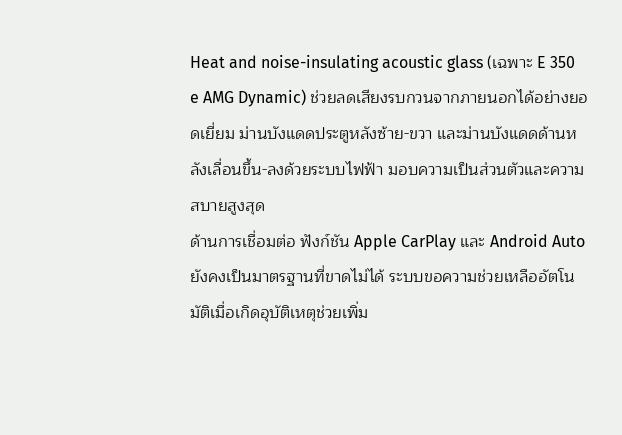Heat and noise-insulating acoustic glass (เฉพาะ E 350 e AMG Dynamic) ช่วยลดเสียงรบกวนจากภายนอกได้อย่างยอดเยี่ยม ม่านบังแดดประตูหลังซ้าย-ขวา และม่านบังแดดด้านหลังเลื่อนขึ้น-ลงด้วยระบบไฟฟ้า มอบความเป็นส่วนตัวและความสบายสูงสุด
ด้านการเชื่อมต่อ ฟังก์ชัน Apple CarPlay และ Android Auto ยังคงเป็นมาตรฐานที่ขาดไม่ได้ ระบบขอความช่วยเหลืออัตโนมัติเมื่อเกิดอุบัติเหตุช่วยเพิ่ม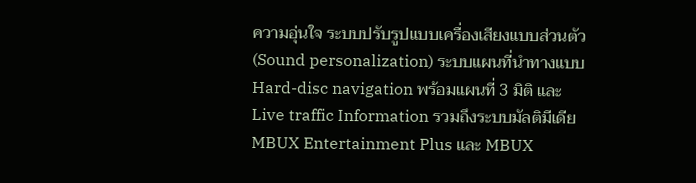ความอุ่นใจ ระบบปรับรูปแบบเครื่องเสียงแบบส่วนตัว (Sound personalization) ระบบแผนที่นำทางแบบ Hard-disc navigation พร้อมแผนที่ 3 มิติ และ Live traffic Information รวมถึงระบบมัลติมีเดีย MBUX Entertainment Plus และ MBUX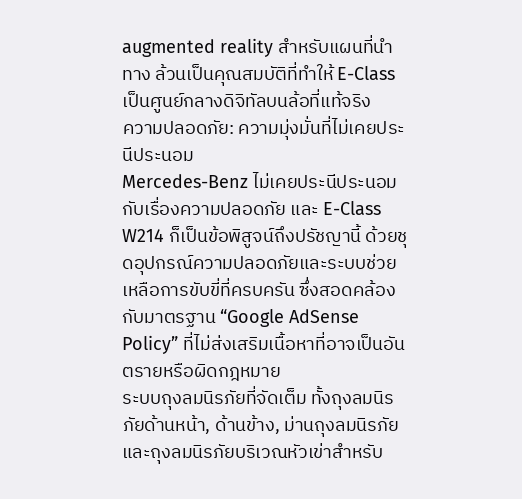augmented reality สำหรับแผนที่นำทาง ล้วนเป็นคุณสมบัติที่ทำให้ E-Class เป็นศูนย์กลางดิจิทัลบนล้อที่แท้จริง
ความปลอดภัย: ความมุ่งมั่นที่ไม่เคยประนีประนอม
Mercedes-Benz ไม่เคยประนีประนอมกับเรื่องความปลอดภัย และ E-Class W214 ก็เป็นข้อพิสูจน์ถึงปรัชญานี้ ด้วยชุดอุปกรณ์ความปลอดภัยและระบบช่วยเหลือการขับขี่ที่ครบครัน ซึ่งสอดคล้องกับมาตรฐาน “Google AdSense Policy” ที่ไม่ส่งเสริมเนื้อหาที่อาจเป็นอันตรายหรือผิดกฎหมาย
ระบบถุงลมนิรภัยที่จัดเต็ม ทั้งถุงลมนิรภัยด้านหน้า, ด้านข้าง, ม่านถุงลมนิรภัย และถุงลมนิรภัยบริเวณหัวเข่าสำหรับ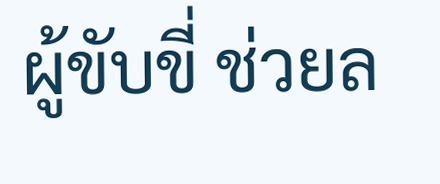ผู้ขับขี่ ช่วยล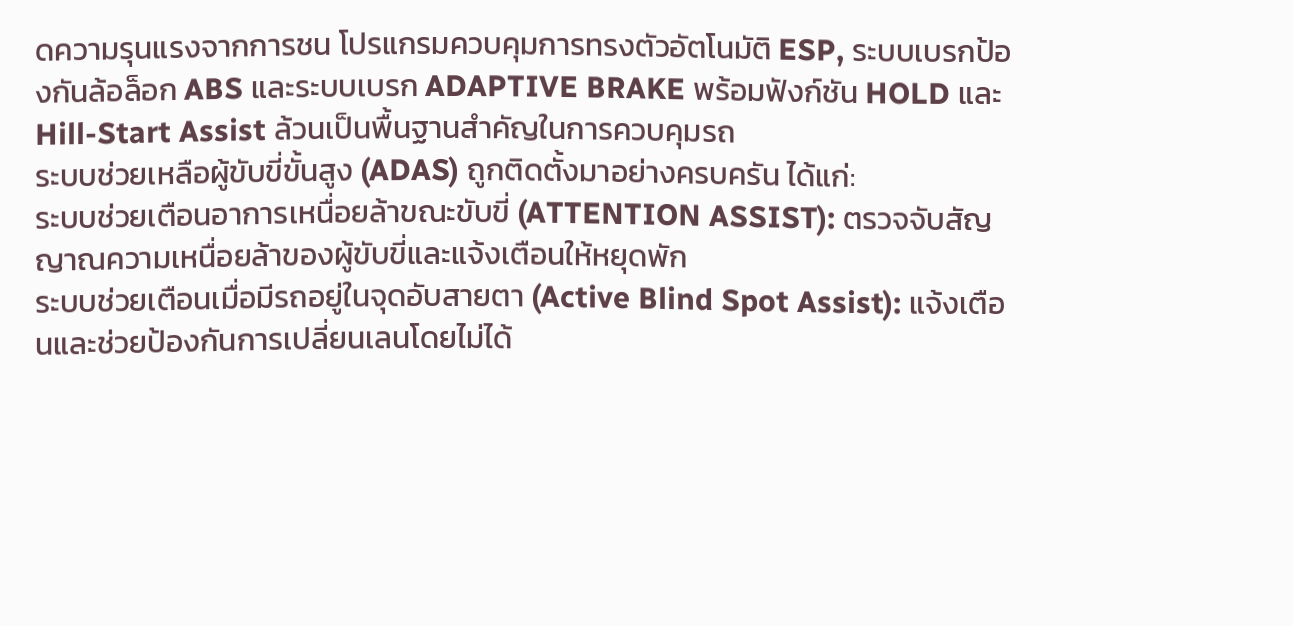ดความรุนแรงจากการชน โปรแกรมควบคุมการทรงตัวอัตโนมัติ ESP, ระบบเบรกป้องกันล้อล็อก ABS และระบบเบรก ADAPTIVE BRAKE พร้อมฟังก์ชัน HOLD และ Hill-Start Assist ล้วนเป็นพื้นฐานสำคัญในการควบคุมรถ
ระบบช่วยเหลือผู้ขับขี่ขั้นสูง (ADAS) ถูกติดตั้งมาอย่างครบครัน ได้แก่:
ระบบช่วยเตือนอาการเหนื่อยล้าขณะขับขี่ (ATTENTION ASSIST): ตรวจจับสัญญาณความเหนื่อยล้าของผู้ขับขี่และแจ้งเตือนให้หยุดพัก
ระบบช่วยเตือนเมื่อมีรถอยู่ในจุดอับสายตา (Active Blind Spot Assist): แจ้งเตือนและช่วยป้องกันการเปลี่ยนเลนโดยไม่ได้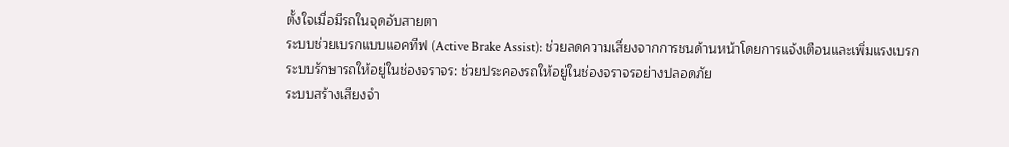ตั้งใจเมื่อมีรถในจุดอับสายตา
ระบบช่วยเบรกแบบแอคทีฟ (Active Brake Assist): ช่วยลดความเสี่ยงจากการชนด้านหน้าโดยการแจ้งเตือนและเพิ่มแรงเบรก
ระบบรักษารถให้อยู่ในช่องจราจร: ช่วยประคองรถให้อยู่ในช่องจราจรอย่างปลอดภัย
ระบบสร้างเสียงจำ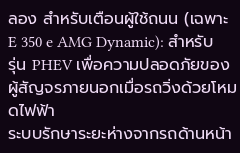ลอง สำหรับเตือนผู้ใช้ถนน (เฉพาะ E 350 e AMG Dynamic): สำหรับรุ่น PHEV เพื่อความปลอดภัยของผู้สัญจรภายนอกเมื่อรถวิ่งด้วยโหมดไฟฟ้า
ระบบรักษาระยะห่างจากรถด้านหน้า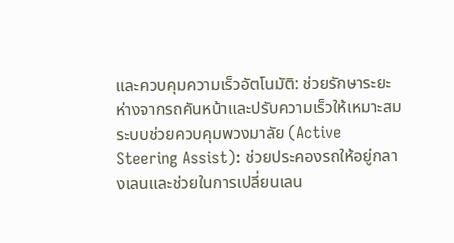และควบคุมความเร็วอัตโนมัติ: ช่วยรักษาระยะห่างจากรถคันหน้าและปรับความเร็วให้เหมาะสม
ระบบช่วยควบคุมพวงมาลัย (Active Steering Assist): ช่วยประคองรถให้อยู่กลางเลนและช่วยในการเปลี่ยนเลน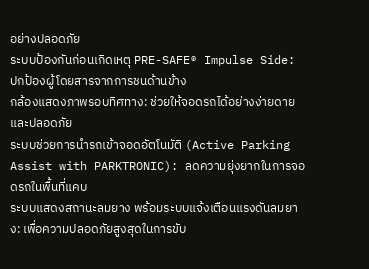อย่างปลอดภัย
ระบบป้องกันก่อนเกิดเหตุ PRE-SAFE® Impulse Side: ปกป้องผู้โดยสารจากการชนด้านข้าง
กล้องแสดงภาพรอบทิศทาง: ช่วยให้จอดรถได้อย่างง่ายดายและปลอดภัย
ระบบช่วยการนำรถเข้าจอดอัตโนมัติ (Active Parking Assist with PARKTRONIC): ลดความยุ่งยากในการจอดรถในพื้นที่แคบ
ระบบแสดงสถานะลมยาง พร้อมระบบแจ้งเตือนแรงดันลมยาง: เพื่อความปลอดภัยสูงสุดในการขับ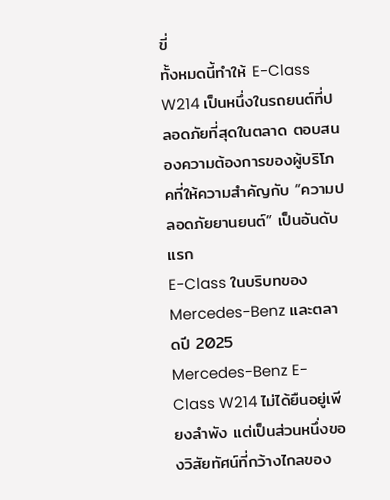ขี่
ทั้งหมดนี้ทำให้ E-Class W214 เป็นหนึ่งในรถยนต์ที่ปลอดภัยที่สุดในตลาด ตอบสนองความต้องการของผู้บริโภคที่ให้ความสำคัญกับ “ความปลอดภัยยานยนต์” เป็นอันดับแรก
E-Class ในบริบทของ Mercedes-Benz และตลาดปี 2025
Mercedes-Benz E-Class W214 ไม่ได้ยืนอยู่เพียงลำพัง แต่เป็นส่วนหนึ่งของวิสัยทัศน์ที่กว้างไกลของ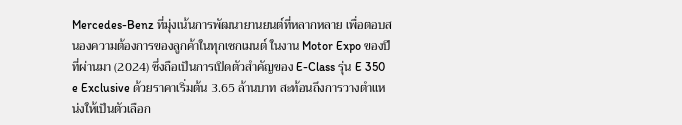Mercedes-Benz ที่มุ่งเน้นการพัฒนายานยนต์ที่หลากหลาย เพื่อตอบสนองความต้องการของลูกค้าในทุกเซกเมนต์ ในงาน Motor Expo ของปีที่ผ่านมา (2024) ซึ่งถือเป็นการเปิดตัวสำคัญของ E-Class รุ่น E 350 e Exclusive ด้วยราคาเริ่มต้น 3.65 ล้านบาท สะท้อนถึงการวางตำแหน่งให้เป็นตัวเลือก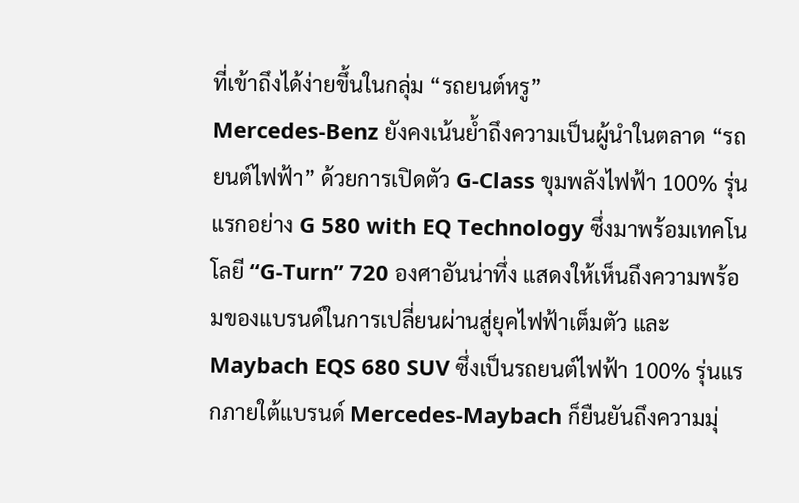ที่เข้าถึงได้ง่ายขึ้นในกลุ่ม “รถยนต์หรู”
Mercedes-Benz ยังคงเน้นย้ำถึงความเป็นผู้นำในตลาด “รถยนต์ไฟฟ้า” ด้วยการเปิดตัว G-Class ขุมพลังไฟฟ้า 100% รุ่นแรกอย่าง G 580 with EQ Technology ซึ่งมาพร้อมเทคโนโลยี “G-Turn” 720 องศาอันน่าทึ่ง แสดงให้เห็นถึงความพร้อมของแบรนด์ในการเปลี่ยนผ่านสู่ยุคไฟฟ้าเต็มตัว และ Maybach EQS 680 SUV ซึ่งเป็นรถยนต์ไฟฟ้า 100% รุ่นแรกภายใต้แบรนด์ Mercedes-Maybach ก็ยืนยันถึงความมุ่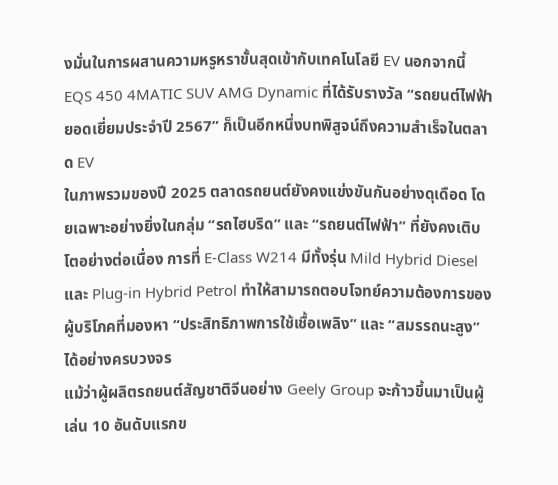งมั่นในการผสานความหรูหราขั้นสุดเข้ากับเทคโนโลยี EV นอกจากนี้ EQS 450 4MATIC SUV AMG Dynamic ที่ได้รับรางวัล “รถยนต์ไฟฟ้ายอดเยี่ยมประจำปี 2567” ก็เป็นอีกหนึ่งบทพิสูจน์ถึงความสำเร็จในตลาด EV
ในภาพรวมของปี 2025 ตลาดรถยนต์ยังคงแข่งขันกันอย่างดุเดือด โดยเฉพาะอย่างยิ่งในกลุ่ม “รถไฮบริด” และ “รถยนต์ไฟฟ้า” ที่ยังคงเติบโตอย่างต่อเนื่อง การที่ E-Class W214 มีทั้งรุ่น Mild Hybrid Diesel และ Plug-in Hybrid Petrol ทำให้สามารถตอบโจทย์ความต้องการของผู้บริโภคที่มองหา “ประสิทธิภาพการใช้เชื้อเพลิง” และ “สมรรถนะสูง” ได้อย่างครบวงจร
แม้ว่าผู้ผลิตรถยนต์สัญชาติจีนอย่าง Geely Group จะก้าวขึ้นมาเป็นผู้เล่น 10 อันดับแรกข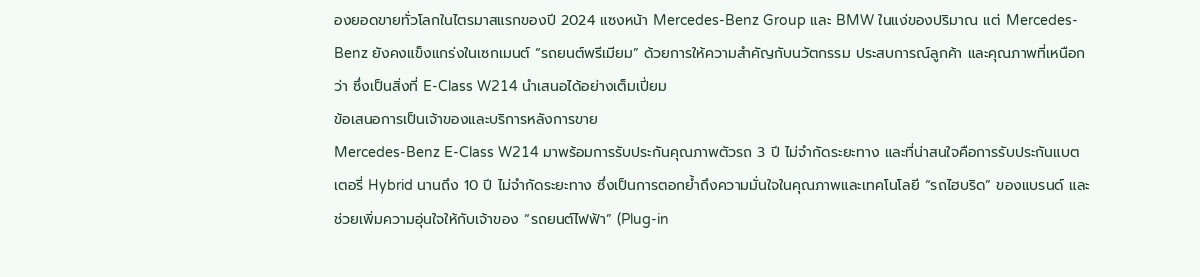องยอดขายทั่วโลกในไตรมาสแรกของปี 2024 แซงหน้า Mercedes-Benz Group และ BMW ในแง่ของปริมาณ แต่ Mercedes-Benz ยังคงแข็งแกร่งในเซกเมนต์ “รถยนต์พรีเมียม” ด้วยการให้ความสำคัญกับนวัตกรรม ประสบการณ์ลูกค้า และคุณภาพที่เหนือกว่า ซึ่งเป็นสิ่งที่ E-Class W214 นำเสนอได้อย่างเต็มเปี่ยม
ข้อเสนอการเป็นเจ้าของและบริการหลังการขาย
Mercedes-Benz E-Class W214 มาพร้อมการรับประกันคุณภาพตัวรถ 3 ปี ไม่จำกัดระยะทาง และที่น่าสนใจคือการรับประกันแบตเตอรี่ Hybrid นานถึง 10 ปี ไม่จำกัดระยะทาง ซึ่งเป็นการตอกย้ำถึงความมั่นใจในคุณภาพและเทคโนโลยี “รถไฮบริด” ของแบรนด์ และช่วยเพิ่มความอุ่นใจให้กับเจ้าของ “รถยนต์ไฟฟ้า” (Plug-in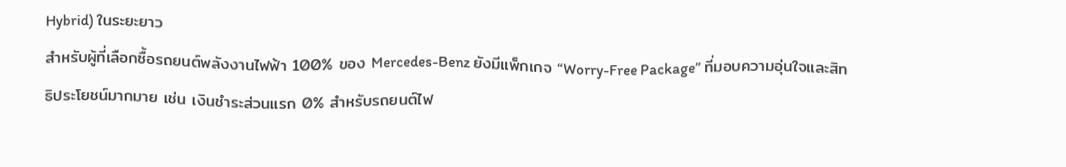Hybrid) ในระยะยาว
สำหรับผู้ที่เลือกซื้อรถยนต์พลังงานไฟฟ้า 100% ของ Mercedes-Benz ยังมีแพ็กเกจ “Worry-Free Package” ที่มอบความอุ่นใจและสิทธิประโยชน์มากมาย เช่น เงินชำระส่วนแรก 0% สำหรับรถยนต์ไฟ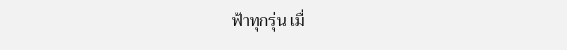ฟ้าทุกรุ่น เมื่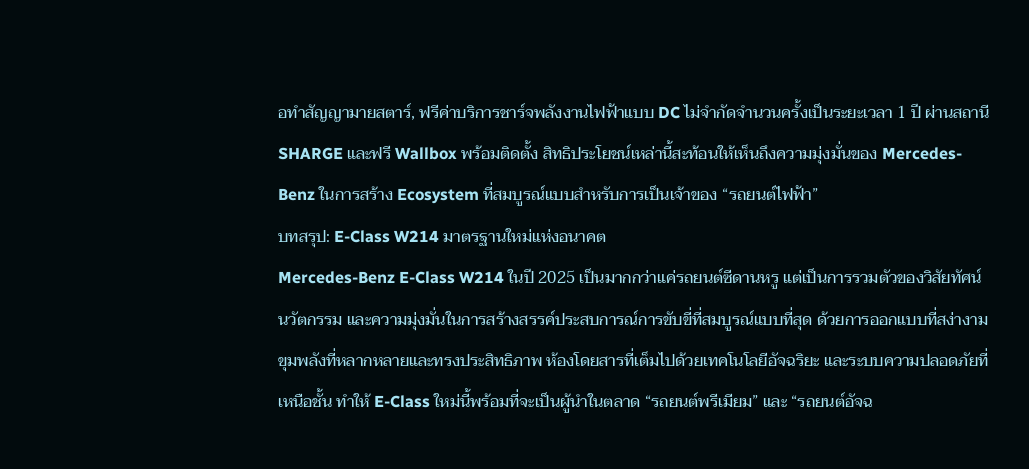อทำสัญญามายสตาร์, ฟรีค่าบริการชาร์จพลังงานไฟฟ้าแบบ DC ไม่จำกัดจำนวนครั้งเป็นระยะเวลา 1 ปี ผ่านสถานี SHARGE และฟรี Wallbox พร้อมติดตั้ง สิทธิประโยชน์เหล่านี้สะท้อนให้เห็นถึงความมุ่งมั่นของ Mercedes-Benz ในการสร้าง Ecosystem ที่สมบูรณ์แบบสำหรับการเป็นเจ้าของ “รถยนต์ไฟฟ้า”
บทสรุป: E-Class W214 มาตรฐานใหม่แห่งอนาคต
Mercedes-Benz E-Class W214 ในปี 2025 เป็นมากกว่าแค่รถยนต์ซีดานหรู แต่เป็นการรวมตัวของวิสัยทัศน์ นวัตกรรม และความมุ่งมั่นในการสร้างสรรค์ประสบการณ์การขับขี่ที่สมบูรณ์แบบที่สุด ด้วยการออกแบบที่สง่างาม ขุมพลังที่หลากหลายและทรงประสิทธิภาพ ห้องโดยสารที่เต็มไปด้วยเทคโนโลยีอัจฉริยะ และระบบความปลอดภัยที่เหนือชั้น ทำให้ E-Class ใหม่นี้พร้อมที่จะเป็นผู้นำในตลาด “รถยนต์พรีเมียม” และ “รถยนต์อัจฉ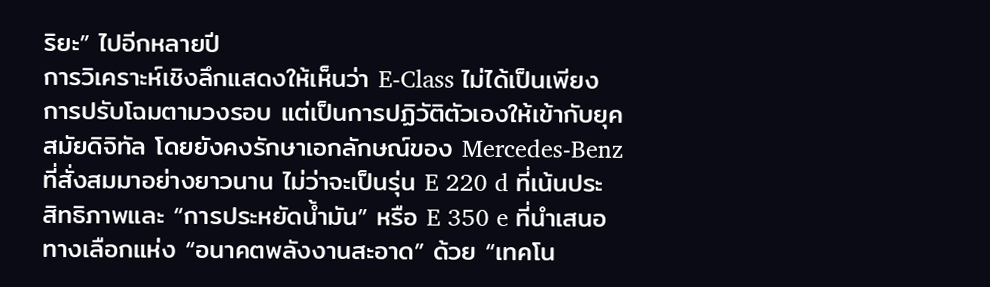ริยะ” ไปอีกหลายปี
การวิเคราะห์เชิงลึกแสดงให้เห็นว่า E-Class ไม่ได้เป็นเพียงการปรับโฉมตามวงรอบ แต่เป็นการปฏิวัติตัวเองให้เข้ากับยุคสมัยดิจิทัล โดยยังคงรักษาเอกลักษณ์ของ Mercedes-Benz ที่สั่งสมมาอย่างยาวนาน ไม่ว่าจะเป็นรุ่น E 220 d ที่เน้นประสิทธิภาพและ “การประหยัดน้ำมัน” หรือ E 350 e ที่นำเสนอทางเลือกแห่ง “อนาคตพลังงานสะอาด” ด้วย “เทคโน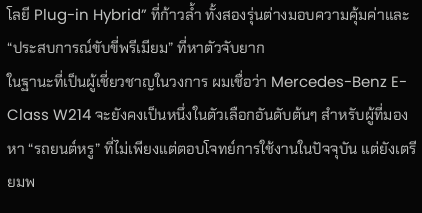โลยี Plug-in Hybrid” ที่ก้าวล้ำ ทั้งสองรุ่นต่างมอบความคุ้มค่าและ “ประสบการณ์ขับขี่พรีเมียม” ที่หาตัวจับยาก
ในฐานะที่เป็นผู้เชี่ยวชาญในวงการ ผมเชื่อว่า Mercedes-Benz E-Class W214 จะยังคงเป็นหนึ่งในตัวเลือกอันดับต้นๆ สำหรับผู้ที่มองหา “รถยนต์หรู” ที่ไม่เพียงแต่ตอบโจทย์การใช้งานในปัจจุบัน แต่ยังเตรียมพ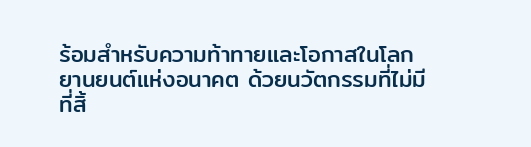ร้อมสำหรับความท้าทายและโอกาสในโลกยานยนต์แห่งอนาคต ด้วยนวัตกรรมที่ไม่มีที่สิ้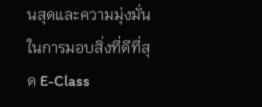นสุดและความมุ่งมั่นในการมอบสิ่งที่ดีที่สุด E-Class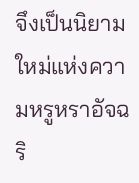จึงเป็นนิยามใหม่แห่งความหรูหราอัจฉริ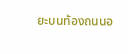ยะบนท้องถนนอ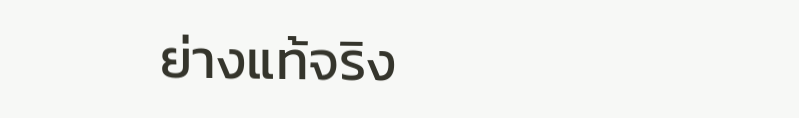ย่างแท้จริง